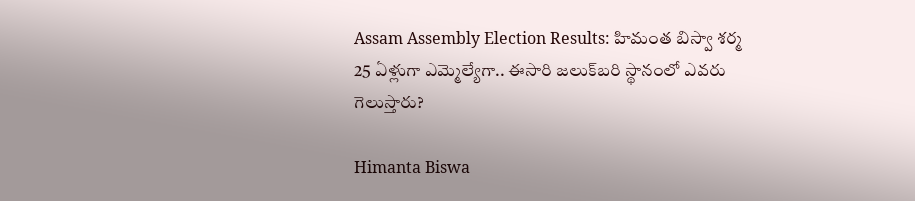Assam Assembly Election Results: హిమంత బిస్వా శర్మ 25 ఏళ్లుగా ఎమ్మెల్యేగా.. ఈసారి జలుక్‌బరి స్థానంలో ఎవరు గెలుస్తారు?

Himanta Biswa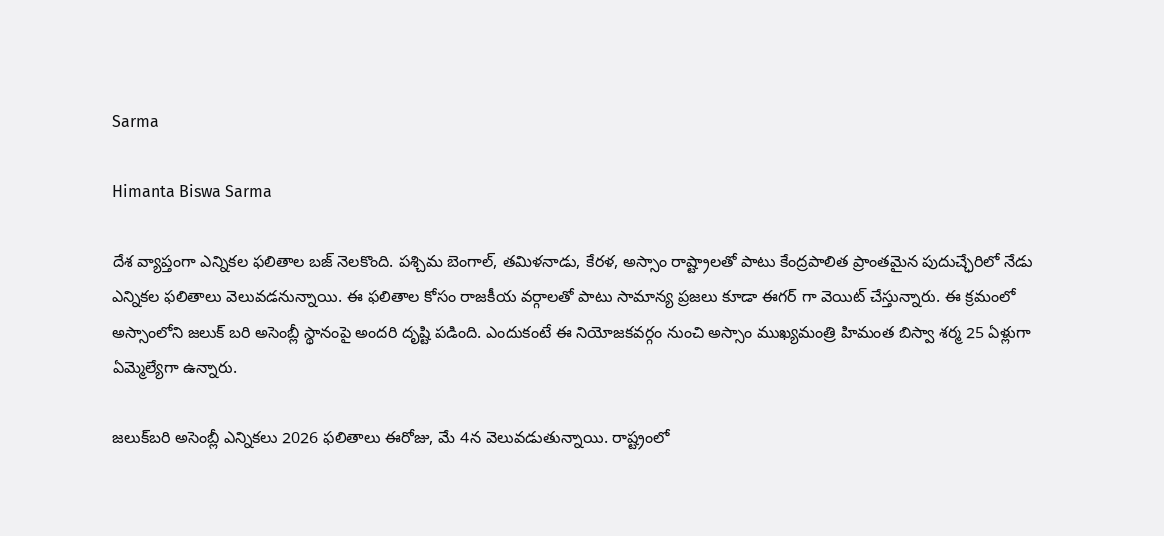Sarma

Himanta Biswa Sarma

దేశ వ్యాప్తంగా ఎన్నికల ఫలితాల బజ్ నెలకొంది. పశ్చిమ బెంగాల్, తమిళనాడు, కేరళ, అస్సాం రాష్ట్రాలతో పాటు కేంద్రపాలిత ప్రాంతమైన పుదుచ్ఛేరిలో నేడు ఎన్నికల ఫలితాలు వెలువడనున్నాయి. ఈ ఫలితాల కోసం రాజకీయ వర్గాలతో పాటు సామాన్య ప్రజలు కూడా ఈగర్ గా వెయిట్ చేస్తున్నారు. ఈ క్రమంలో అస్సాంలోని జలుక్ బరి అసెంబ్లీ స్థానంపై అందరి దృష్టి పడింది. ఎందుకంటే ఈ నియోజకవర్గం నుంచి అస్సాం ముఖ్యమంత్రి హిమంత బిస్వా శర్మ 25 ఏళ్లుగా ఏమ్మెల్యేగా ఉన్నారు.

జలుక్‌బరి అసెంబ్లీ ఎన్నికలు 2026 ఫలితాలు ఈరోజు, మే 4న వెలువడుతున్నాయి. రాష్ట్రంలో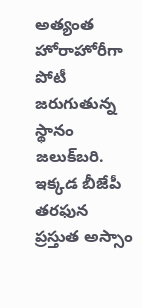అత్యంత హోరాహోరీగా పోటీ జరుగుతున్న స్థానం జలుక్‌బరి. ఇక్కడ బీజేపీ తరఫున ప్రస్తుత అస్సాం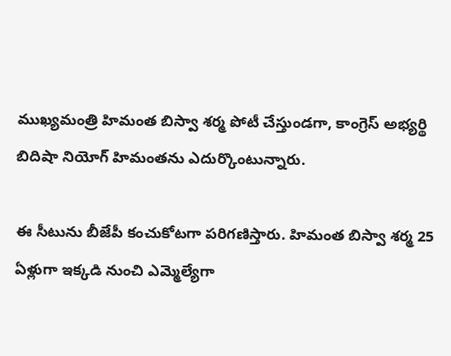ముఖ్యమంత్రి హిమంత బిస్వా శర్మ పోటీ చేస్తుండగా, కాంగ్రెస్ అభ్యర్థి బిదిషా నియోగ్ హిమంతను ఎదుర్కొంటున్నారు.

ఈ సీటును బీజేపీ కంచుకోటగా పరిగణిస్తారు. హిమంత బిస్వా శర్మ 25 ఏళ్లుగా ఇక్కడి నుంచి ఎమ్మెల్యేగా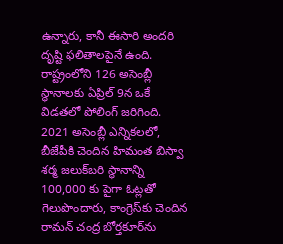ఉన్నారు, కానీ ఈసారి అందరి దృష్టి ఫలితాలపైనే ఉంది. రాష్ట్రంలోని 126 అసెంబ్లీ స్థానాలకు ఏప్రిల్ 9న ఒకే విడతలో పోలింగ్ జరిగింది. 2021 అసెంబ్లీ ఎన్నికలలో, బీజేపీకి చెందిన హిమంత బిస్వా శర్మ జలుక్‌బరి స్థానాన్ని 100,000 కు పైగా ఓట్లతో గెలుపొందారు, కాంగ్రెస్‌కు చెందిన రామన్ చంద్ర బోర్తకూర్‌ను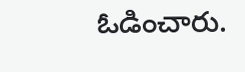ఓడించారు.